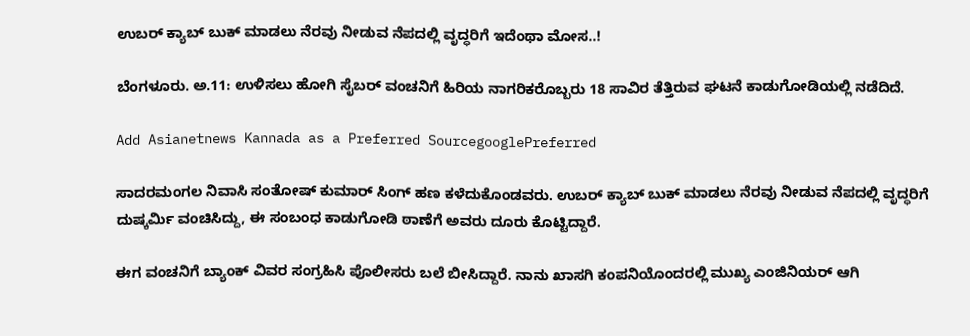ಉಬರ್‌ ಕ್ಯಾಬ್‌ ಬುಕ್‌ ಮಾಡಲು ನೆರವು ನೀಡುವ ನೆಪದಲ್ಲಿ ವೃದ್ಧರಿಗೆ ಇದೆಂಥಾ ಮೋಸ..!

ಬೆಂಗಳೂರು. ಅ.11: ಉಳಿಸಲು ಹೋಗಿ ಸೈಬರ್‌ ವಂಚನಿಗೆ ಹಿರಿಯ ನಾಗರಿಕರೊಬ್ಬರು 18 ಸಾವಿರ ತೆತ್ತಿರುವ ಘಟನೆ ಕಾಡುಗೋಡಿಯಲ್ಲಿ ನಡೆದಿದೆ.

Add Asianetnews Kannada as a Preferred SourcegooglePreferred

ಸಾದರಮಂಗಲ ನಿವಾಸಿ ಸಂತೋಷ್‌ ಕುಮಾರ್‌ ಸಿಂಗ್‌ ಹಣ ಕಳೆದುಕೊಂಡವರು. ಉಬರ್‌ ಕ್ಯಾಬ್‌ ಬುಕ್‌ ಮಾಡಲು ನೆರವು ನೀಡುವ ನೆಪದಲ್ಲಿ ವೃದ್ಧರಿಗೆ ದುಷ್ಕರ್ಮಿ ವಂಚಿಸಿದ್ದು, ಈ ಸಂಬಂಧ ಕಾಡುಗೋಡಿ ಠಾಣೆಗೆ ಅವರು ದೂರು ಕೊಟ್ಟಿದ್ದಾರೆ.

ಈಗ ವಂಚನಿಗೆ ಬ್ಯಾಂಕ್‌ ವಿವರ ಸಂಗ್ರಹಿಸಿ ಪೊಲೀಸರು ಬಲೆ ಬೀಸಿದ್ದಾರೆ. ನಾನು ಖಾಸಗಿ ಕಂಪನಿಯೊಂದರಲ್ಲಿ ಮುಖ್ಯ ಎಂಜಿನಿಯರ್‌ ಆಗಿ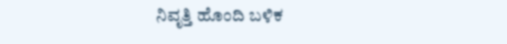ನಿವೃತ್ತಿ ಹೊಂದಿ ಬಳಿಕ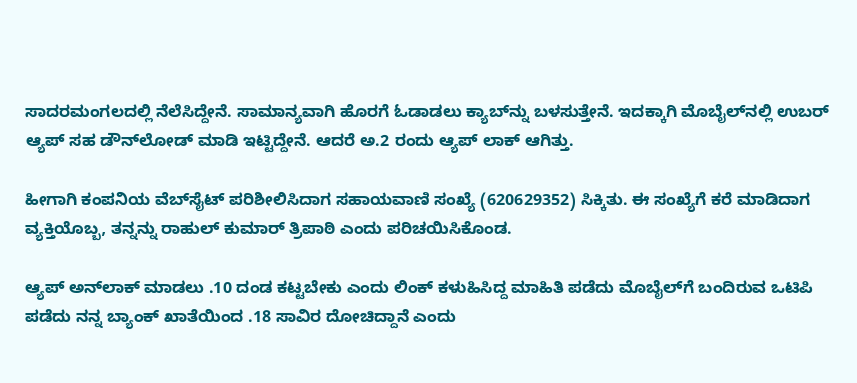ಸಾದರಮಂಗಲದಲ್ಲಿ ನೆಲೆಸಿದ್ದೇನೆ. ಸಾಮಾನ್ಯವಾಗಿ ಹೊರಗೆ ಓಡಾಡಲು ಕ್ಯಾಬ್‌ನ್ನು ಬಳಸುತ್ತೇನೆ. ಇದಕ್ಕಾಗಿ ಮೊಬೈಲ್‌ನಲ್ಲಿ ಉಬರ್‌ ಆ್ಯಪ್‌ ಸಹ ಡೌನ್‌ಲೋಡ್‌ ಮಾಡಿ ಇಟ್ಟಿದ್ದೇನೆ. ಆದರೆ ಅ.2 ರಂದು ಆ್ಯಪ್‌ ಲಾಕ್‌ ಆಗಿತ್ತು.

ಹೀಗಾಗಿ ಕಂಪನಿಯ ವೆಬ್‌ಸೈಟ್‌ ಪರಿಶೀಲಿಸಿದಾಗ ಸಹಾಯವಾಣಿ ಸಂಖ್ಯೆ (620629352) ಸಿಕ್ಕಿತು. ಈ ಸಂಖ್ಯೆಗೆ ಕರೆ ಮಾಡಿದಾಗ ವ್ಯಕ್ತಿಯೊಬ್ಬ, ತನ್ನನ್ನು ರಾಹುಲ್‌ ಕುಮಾರ್‌ ತ್ರಿಪಾಠಿ ಎಂದು ಪರಿಚಯಿಸಿಕೊಂಡ.

ಆ್ಯಪ್‌ ಅನ್‌ಲಾಕ್‌ ಮಾಡಲು .10 ದಂಡ ಕಟ್ಟಬೇಕು ಎಂದು ಲಿಂಕ್‌ ಕಳುಹಿಸಿದ್ದ ಮಾಹಿತಿ ಪಡೆದು ಮೊಬೈಲ್‌ಗೆ ಬಂದಿರುವ ಒಟಿಪಿ ಪಡೆದು ನನ್ನ ಬ್ಯಾಂಕ್‌ ಖಾತೆಯಿಂದ .18 ಸಾವಿರ ದೋಚಿದ್ದಾನೆ ಎಂದು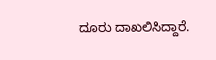ದೂರು ದಾಖಲಿಸಿದ್ದಾರೆ.